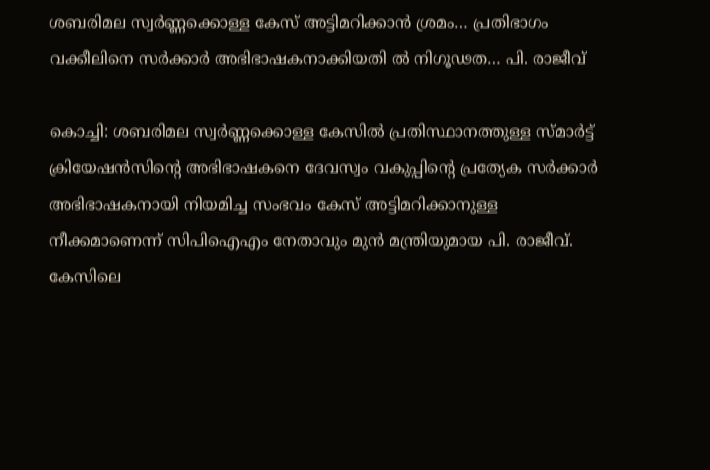ശബരിമല സ്വർണ്ണക്കൊള്ള കേസ് അട്ടിമറിക്കാൻ ശ്രമം… പ്രതിഭാഗം വക്കീലിനെ സർക്കാർ അഭിഭാഷകനാക്കിയതി ൽ നിഗൂഢത… പി. രാജീവ്

കൊച്ചി: ശബരിമല സ്വർണ്ണക്കൊള്ള കേസിൽ പ്രതിസ്ഥാനത്തുള്ള സ്മാർട്ട് ക്രിയേഷൻസിന്റെ അഭിഭാഷകനെ ദേവസ്വം വകുപ്പിന്റെ പ്രത്യേക സർക്കാർ അഭിഭാഷകനായി നിയമിച്ച സംഭവം കേസ് അട്ടിമറിക്കാനുള്ള നീക്കമാണെന്ന് സിപിഐഎം നേതാവും മുൻ മന്ത്രിയുമായ പി. രാജീവ്. കേസിലെ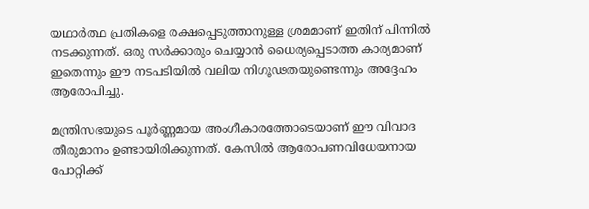യഥാർത്ഥ പ്രതികളെ രക്ഷപ്പെടുത്താനുള്ള ശ്രമമാണ് ഇതിന് പിന്നിൽ നടക്കുന്നത്. ഒരു സർക്കാരും ചെയ്യാൻ ധൈര്യപ്പെടാത്ത കാര്യമാണ് ഇതെന്നും ഈ നടപടിയിൽ വലിയ നിഗൂഢതയുണ്ടെന്നും അദ്ദേഹം ആരോപിച്ചു.

മന്ത്രിസഭയുടെ പൂർണ്ണമായ അംഗീകാരത്തോടെയാണ് ഈ വിവാദ തീരുമാനം ഉണ്ടായിരിക്കുന്നത്. കേസിൽ ആരോപണവിധേയനായ പോറ്റിക്ക്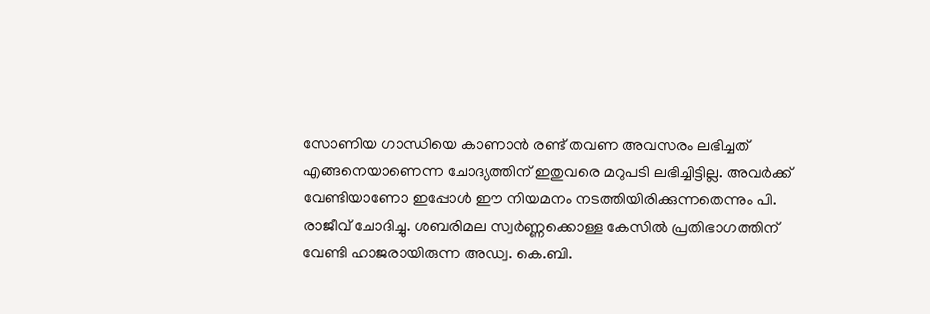സോണിയ ഗാന്ധിയെ കാണാൻ രണ്ട് തവണ അവസരം ലഭിച്ചത് എങ്ങനെയാണെന്ന ചോദ്യത്തിന് ഇതുവരെ മറുപടി ലഭിച്ചിട്ടില്ല. അവർക്ക് വേണ്ടിയാണോ ഇപ്പോൾ ഈ നിയമനം നടത്തിയിരിക്കുന്നതെന്നും പി. രാജീവ് ചോദിച്ചു. ശബരിമല സ്വർണ്ണക്കൊള്ള കേസിൽ പ്രതിഭാഗത്തിന് വേണ്ടി ഹാജരായിരുന്ന അഡ്വ. കെ.ബി.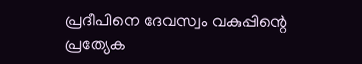പ്രദീപിനെ ദേവസ്വം വകുപ്പിന്റെ പ്രത്യേക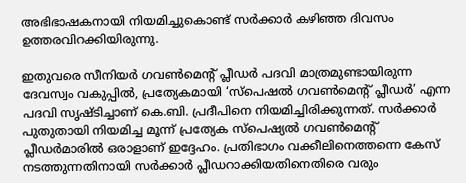അഭിഭാഷകനായി നിയമിച്ചുകൊണ്ട് സർക്കാർ കഴിഞ്ഞ ദിവസം ഉത്തരവിറക്കിയിരുന്നു.

ഇതുവരെ സീനിയർ ഗവൺമെന്റ് പ്ലീഡർ പദവി മാത്രമുണ്ടായിരുന്ന ദേവസ്വം വകുപ്പിൽ, പ്രത്യേകമായി ‘സ്‌പെഷൽ ഗവൺമെന്റ് പ്ലീഡർ’ എന്ന പദവി സൃഷ്ടിച്ചാണ് കെ.ബി. പ്രദീപിനെ നിയമിച്ചിരിക്കുന്നത്. സർക്കാർ പുതുതായി നിയമിച്ച മൂന്ന് പ്രത്യേക സ്‌പെഷ്യൽ ഗവൺമെന്റ് പ്ലീഡർമാരിൽ ഒരാളാണ് ഇദ്ദേഹം. പ്രതിഭാഗം വക്കീലിനെത്തന്നെ കേസ് നടത്തുന്നതിനായി സർക്കാർ പ്ലീഡറാക്കിയതിനെതിരെ വരും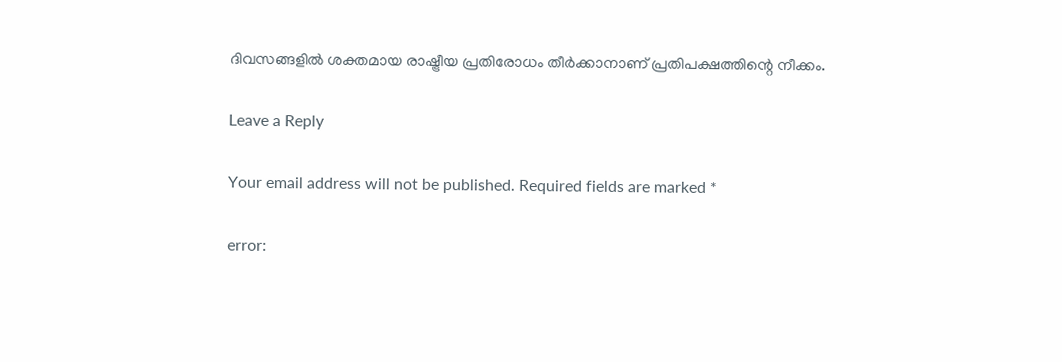ദിവസങ്ങളിൽ ശക്തമായ രാഷ്ട്രീയ പ്രതിരോധം തീർക്കാനാണ് പ്രതിപക്ഷത്തിന്റെ നീക്കം.

Leave a Reply

Your email address will not be published. Required fields are marked *

error: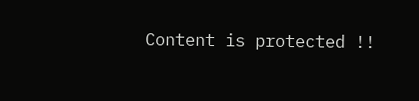Content is protected !!